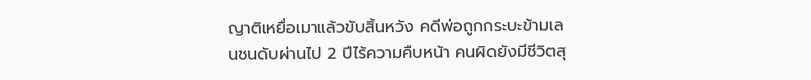ญาติเหยื่อเมาแล้วขับสิ้นหวัง คดีพ่อถูกกระบะข้ามเลนชนดับผ่านไป 2 ปีไร้ความคืบหน้า คนผิดยังมีชีวิตสุ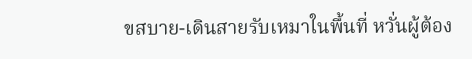ขสบาย-เดินสายรับเหมาในพื้นที่ หวั่นผู้ต้อง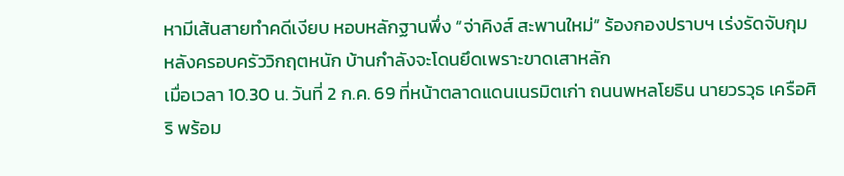หามีเส้นสายทำคดีเงียบ หอบหลักฐานพึ่ง “จ่าคิงส์ สะพานใหม่” ร้องกองปราบฯ เร่งรัดจับกุม หลังครอบครัววิกฤตหนัก บ้านกำลังจะโดนยึดเพราะขาดเสาหลัก
เมื่อเวลา 10.30 น. วันที่ 2 ก.ค. 69 ที่หน้าตลาดแดนเนรมิตเก่า ถนนพหลโยธิน นายวรวุธ เครือศิริ พร้อม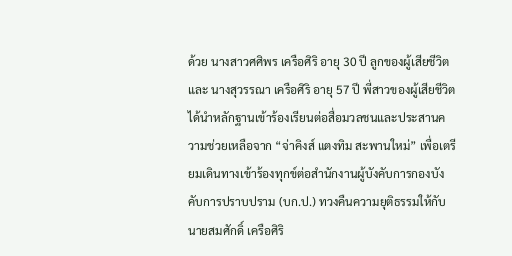ด้วย นางสาวศศิพร เครือศิริ อายุ 30 ปี ลูกของผู้เสียชีวิต และ นางสุวรรณา เครือศิริ อายุ 57 ปี พี่สาวของผู้เสียชีวิต ได้นำหลักฐานเข้าร้องเรียนต่อสื่อมวลชนและประสานความช่วยเหลือจาก “จ่าคิงส์ แตงทิม สะพานใหม่” เพื่อเตรียมเดินทางเข้าร้องทุกข์ต่อสำนักงานผู้บังคับการกองบังคับการปราบปราม (บก.ป.) ทวงคืนความยุติธรรมให้กับ นายสมศักดิ์ เครือศิริ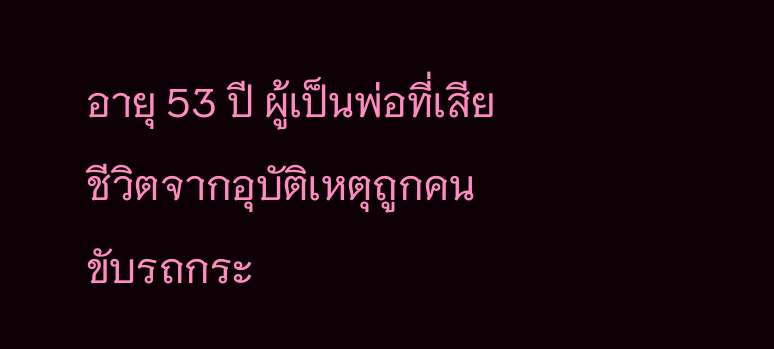อายุ 53 ปี ผู้เป็นพ่อที่เสียชีวิตจากอุบัติเหตุถูกคนขับรถกระ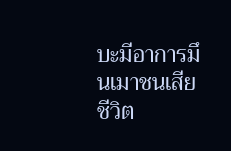บะมีอาการมึนเมาชนเสียชีวิต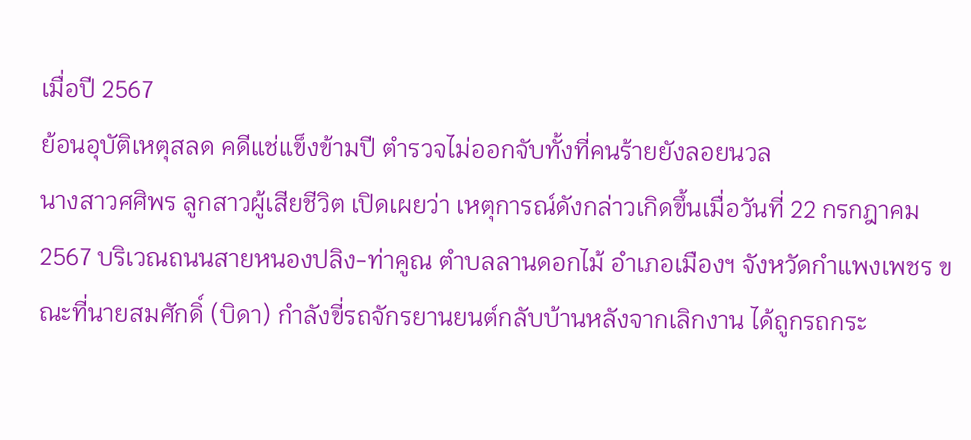เมื่อปี 2567
ย้อนอุบัติเหตุสลด คดีแช่แข็งข้ามปี ตำรวจไม่ออกจับทั้งที่คนร้ายยังลอยนวล
นางสาวศศิพร ลูกสาวผู้เสียชีวิต เปิดเผยว่า เหตุการณ์ดังกล่าวเกิดขึ้นเมื่อวันที่ 22 กรกฎาคม 2567 บริเวณถนนสายหนองปลิง-ท่าคูณ ตำบลลานดอกไม้ อำเภอเมืองฯ จังหวัดกำแพงเพชร ขณะที่นายสมศักดิ์ (บิดา) กำลังขี่รถจักรยานยนต์กลับบ้านหลังจากเลิกงาน ได้ถูกรถกระ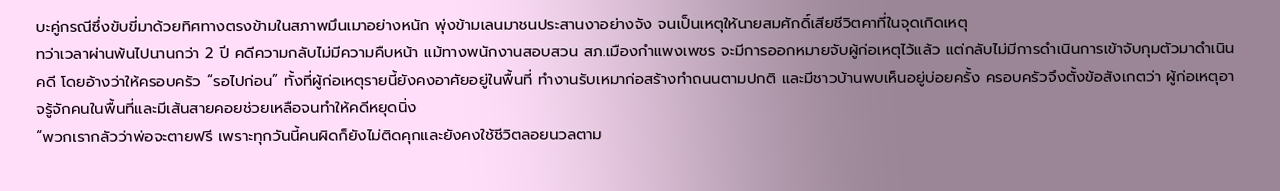บะคู่กรณีซึ่งขับขี่มาด้วยทิศทางตรงข้ามในสภาพมึนเมาอย่างหนัก พุ่งข้ามเลนมาชนประสานงาอย่างจัง จนเป็นเหตุให้นายสมศักดิ์เสียชีวิตคาที่ในจุดเกิดเหตุ
ทว่าเวลาผ่านพ้นไปนานกว่า 2 ปี คดีความกลับไม่มีความคืบหน้า แม้ทางพนักงานสอบสวน สภ.เมืองกำแพงเพชร จะมีการออกหมายจับผู้ก่อเหตุไว้แล้ว แต่กลับไม่มีการดำเนินการเข้าจับกุมตัวมาดำเนินคดี โดยอ้างว่าให้ครอบครัว “รอไปก่อน” ทั้งที่ผู้ก่อเหตุรายนี้ยังคงอาศัยอยู่ในพื้นที่ ทำงานรับเหมาก่อสร้างทำถนนตามปกติ และมีชาวบ้านพบเห็นอยู่บ่อยครั้ง ครอบครัวจึงตั้งข้อสังเกตว่า ผู้ก่อเหตุอาจรู้จักคนในพื้นที่และมีเส้นสายคอยช่วยเหลือจนทำให้คดีหยุดนิ่ง
“พวกเรากลัวว่าพ่อจะตายฟรี เพราะทุกวันนี้คนผิดก็ยังไม่ติดคุกและยังคงใช้ชีวิตลอยนวลตาม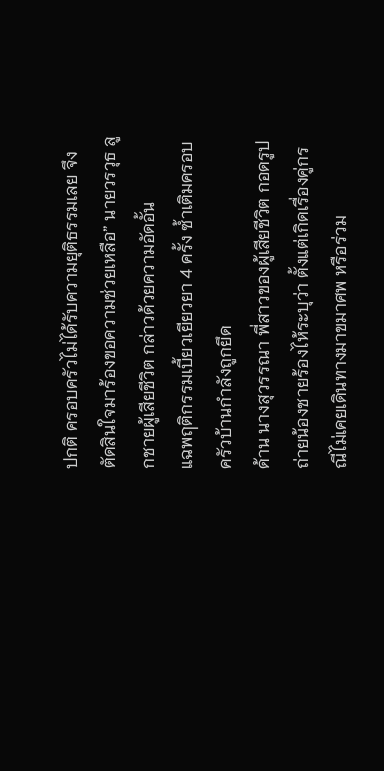ปกติ ครอบครัวไม่ได้รับความยุติธรรมเลย จึงตัดสินใจมาร้องขอความช่วยเหลือ” นายวรวุธ ลูกชายผู้เสียชีวิต กล่าวด้วยความอัดอั้น
แฉพฤติกรรมเบี้ยวเยียวยา 4 ครั้ง ซ้ำเติมครอบครัวบ้านกำลังถูกยึด
ด้าน นางสุวรรณา พี่สาวของผู้เสียชีวิต กอดรูปถ่ายน้องชายร้องไห้ระบุว่า ตั้งแต่เกิดเรื่องคู่กรณีไม่เคยเดินทางมาขมาศพ หรือร่วม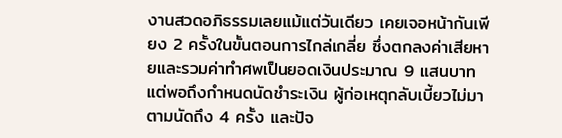งานสวดอภิธรรมเลยแม้แต่วันเดียว เคยเจอหน้ากันเพียง 2 ครั้งในขั้นตอนการไกล่เกลี่ย ซึ่งตกลงค่าเสียหายและรวมค่าทำศพเป็นยอดเงินประมาณ 9 แสนบาท แต่พอถึงกำหนดนัดชำระเงิน ผู้ก่อเหตุกลับเบี้ยวไม่มาตามนัดถึง 4 ครั้ง และปัจ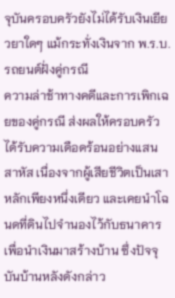จุบันครอบครัวยังไม่ได้รับเงินเยียวยาใดๆ แม้กระทั่งเงินจาก พ.ร.บ. รถยนต์ฝั่งคู่กรณี
ความล่าช้าทางคดีและการเพิกเฉยของคู่กรณี ส่งผลให้ครอบครัวได้รับความเดือดร้อนอย่างแสนสาหัส เนื่องจากผู้เสียชีวิตเป็นเสาหลักเพียงหนึ่งเดียว และเคยนำโฉนดที่ดินไปจำนองไว้กับธนาคารเพื่อนำเงินมาสร้างบ้าน ซึ่งปัจจุบันบ้านหลังดังกล่าว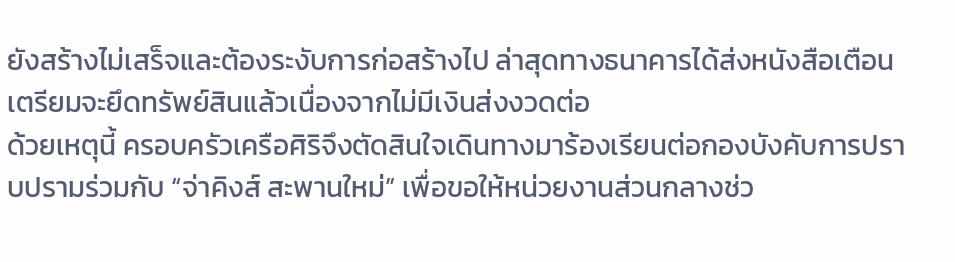ยังสร้างไม่เสร็จและต้องระงับการก่อสร้างไป ล่าสุดทางธนาคารได้ส่งหนังสือเตือนเตรียมจะยึดทรัพย์สินแล้วเนื่องจากไม่มีเงินส่งงวดต่อ
ด้วยเหตุนี้ ครอบครัวเครือศิริจึงตัดสินใจเดินทางมาร้องเรียนต่อกองบังคับการปราบปรามร่วมกับ “จ่าคิงส์ สะพานใหม่” เพื่อขอให้หน่วยงานส่วนกลางช่ว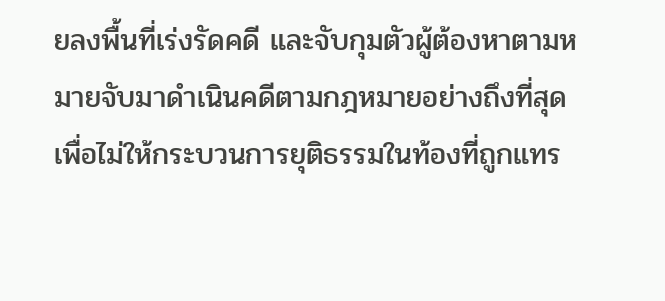ยลงพื้นที่เร่งรัดคดี และจับกุมตัวผู้ต้องหาตามหมายจับมาดำเนินคดีตามกฎหมายอย่างถึงที่สุด เพื่อไม่ให้กระบวนการยุติธรรมในท้องที่ถูกแทร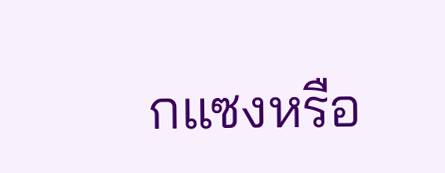กแซงหรือ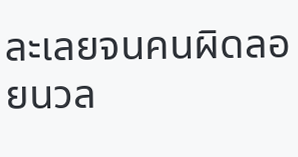ละเลยจนคนผิดลอยนวล